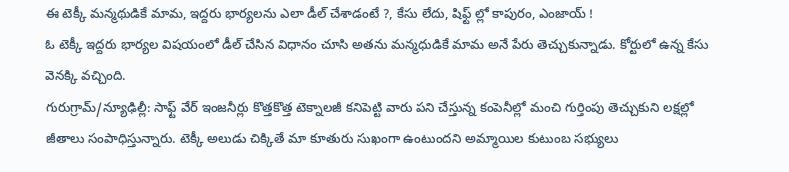ఈ టెక్కీ మన్మథుడికే మామ, ఇద్దరు భార్యలను ఎలా డీల్ చేశాడంటే ?, కేసు లేదు, షిఫ్ట్ ల్లో కాపురం, ఎంజాయ్ !
ఓ టెక్కీ ఇద్దరు భార్యల విషయంలో డీల్ చేసిన విధానం చూసి అతను మన్మధుడికే మామ అనే పేరు తెచ్చుకున్నాడు. కోర్టులో ఉన్న కేసు వెనక్కి వచ్చింది.
గురుగ్రామ్/న్యూఢిల్లీ: సాఫ్ట్ వేర్ ఇంజనీర్లు కొత్తకొత్త టెక్నాలజీ కనిపెట్టి వారు పని చేస్తున్న కంపెనీల్లో మంచి గుర్తింపు తెచ్చుకుని లక్షల్లో జీతాలు సంపాధిస్తున్నారు. టెక్కీ అలుడు చిక్కితే మా కూతురు సుఖంగా ఉంటుందని అమ్మాయిల కుటుంబ సభ్యులు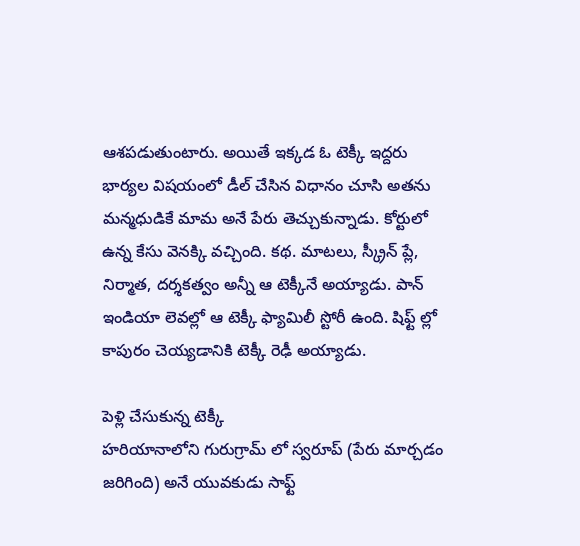ఆశపడుతుంటారు. అయితే ఇక్కడ ఓ టెక్కీ ఇద్దరు భార్యల విషయంలో డీల్ చేసిన విధానం చూసి అతను మన్మధుడికే మామ అనే పేరు తెచ్చుకున్నాడు. కోర్టులో ఉన్న కేసు వెనక్కి వచ్చింది. కథ. మాటలు, స్క్రీన్ ప్లే, నిర్మాత, దర్శకత్వం అన్నీ ఆ టెక్కీనే అయ్యాడు. పాన్ ఇండియా లెవల్లో ఆ టెక్కీ ఫ్యామిలీ స్టోరీ ఉంది. షిఫ్ట్ ల్లో కాపురం చెయ్యడానికి టెక్కీ రెఢీ అయ్యాడు.

పెళ్లి చేసుకున్న టెక్కీ
హరియానాలోని గురుగ్రామ్ లో స్వరూప్ (పేరు మార్చడం జరిగింది) అనే యువకుడు సాఫ్ట్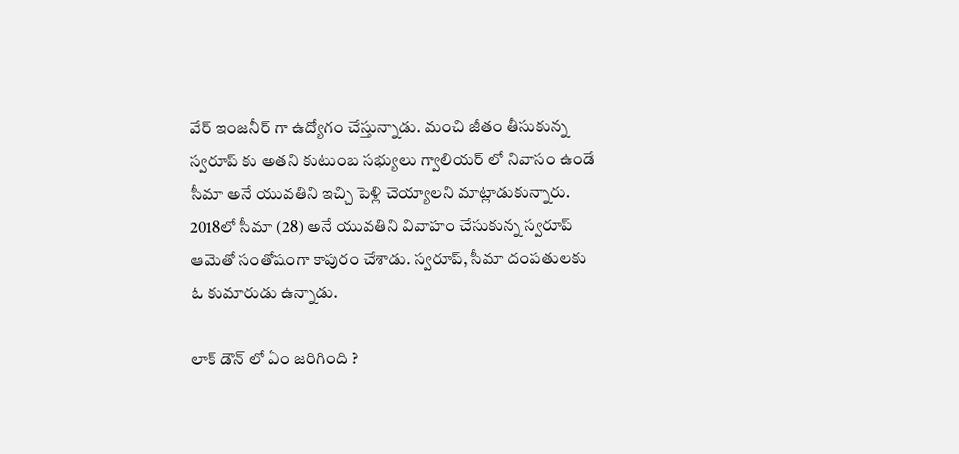వేర్ ఇంజనీర్ గా ఉద్యోగం చేస్తున్నాడు. మంచి జీతం తీసుకున్న స్వరూప్ కు అతని కుటుంబ సభ్యులు గ్వాలియర్ లో నివాసం ఉండే సీమా అనే యువతిని ఇచ్చి పెళ్లి చెయ్యాలని మాట్లాడుకున్నారు. 2018లో సీమా (28) అనే యువతిని వివాహం చేసుకున్న స్వరూప్ ఆమెతో సంతోషంగా కాపురం చేశాడు. స్వరూప్, సీమా దంపతులకు ఓ కుమారుడు ఉన్నాడు.

లాక్ డౌన్ లో ఏం జరిగింది ?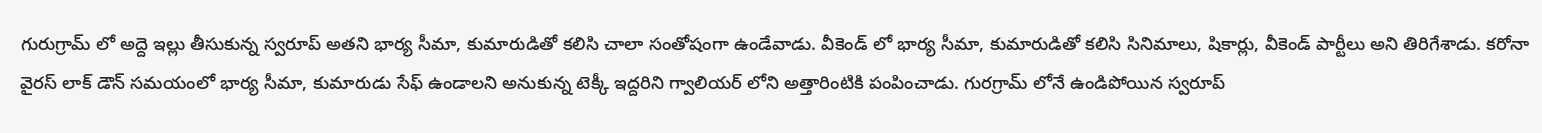గురుగ్రామ్ లో అద్దె ఇల్లు తీసుకున్న స్వరూప్ అతని భార్య సీమా, కుమారుడితో కలిసి చాలా సంతోషంగా ఉండేవాడు. వీకెండ్ లో భార్య సీమా, కుమారుడితో కలిసి సినిమాలు, షికార్లు, వీకెండ్ పార్టీలు అని తిరిగేశాడు. కరోనా వైరస్ లాక్ డౌన్ సమయంలో భార్య సీమా, కుమారుడు సేఫ్ ఉండాలని అనుకున్న టెక్కీ ఇద్దరిని గ్వాలియర్ లోని అత్తారింటికి పంపించాడు. గురగ్రామ్ లోనే ఉండిపోయిన స్వరూప్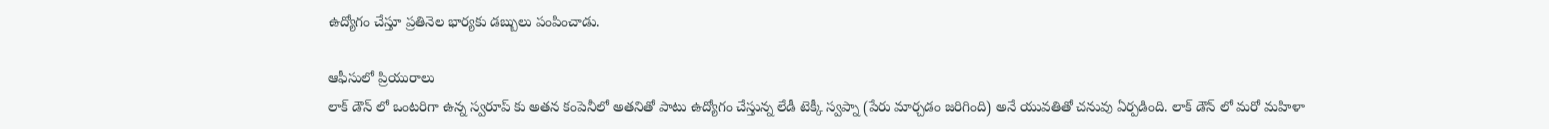ఉద్యోగం చేస్తూ ప్రతినెల భార్యకు డబ్బులు పంపించాడు.

ఆఫీసులో ప్రియురాలు
లాక్ డౌన్ లో ఒంటరిగా ఉన్న స్వరూప్ కు అతన కంపెనీలో అతనితో పాటు ఉద్యోగం చేస్తున్న లేడీ టెక్కీ స్వప్నా (పేరు మార్చడం జరిగింది) అనే యువతితో చనువు ఏర్పడింది. లాక్ డౌన్ లో మరో మహిళా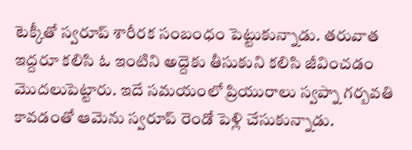టెక్కీతో స్వరూప్ శారీరక సంబంధం పెట్టుకున్నాడు. తరువాత ఇద్దరూ కలిసి ఓ ఇంటిని అద్దెకు తీసుకుని కలిసి జీవించడం మొదలుపెట్టారు. ఇదే సమయంలో ప్రియురాలు స్వప్నా గర్బవతి కావడంతో ఆమెను స్వరూప్ రెండో పెళ్లి చేసుకున్నాడు.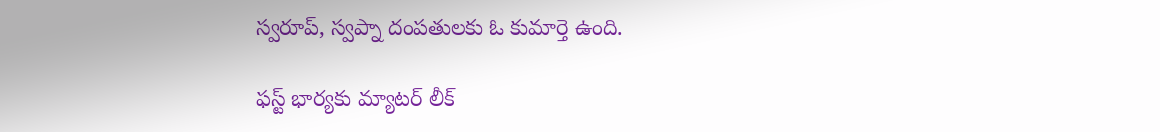స్వరూప్, స్వప్నా దంపతులకు ఓ కుమార్తె ఉంది.

ఫస్ట్ భార్యకు మ్యాటర్ లీక్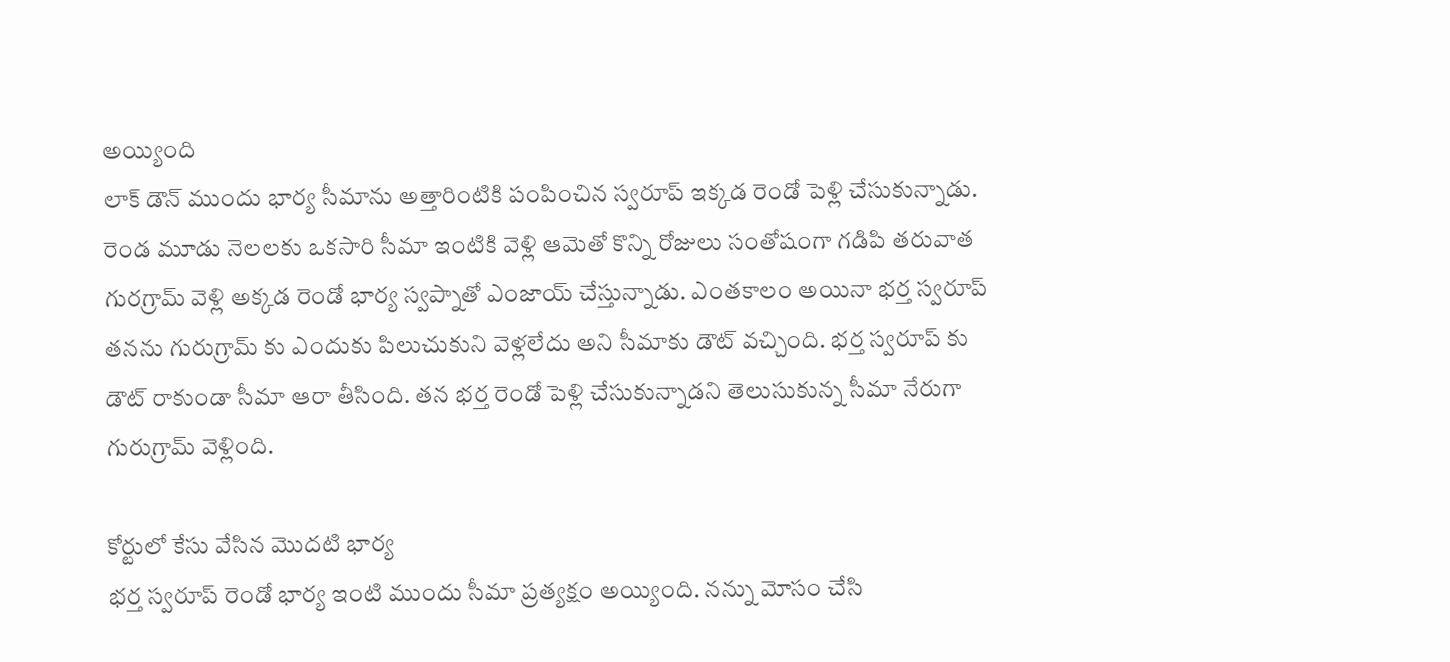అయ్యింది
లాక్ డౌన్ ముందు భార్య సీమాను అత్తారింటికి పంపించిన స్వరూప్ ఇక్కడ రెండో పెళ్లి చేసుకున్నాడు. రెండ మూడు నెలలకు ఒకసారి సీమా ఇంటికి వెళ్లి ఆమెతో కొన్ని రోజులు సంతోషంగా గడిపి తరువాత గురగ్రామ్ వెళ్లి అక్కడ రెండో భార్య స్వప్నాతో ఎంజాయ్ చేస్తున్నాడు. ఎంతకాలం అయినా భర్త స్వరూప్ తనను గురుగ్రామ్ కు ఎందుకు పిలుచుకుని వెళ్లలేదు అని సీమాకు డౌట్ వచ్చింది. భర్త స్వరూప్ కు డౌట్ రాకుండా సీమా ఆరా తీసింది. తన భర్త రెండో పెళ్లి చేసుకున్నాడని తెలుసుకున్న సీమా నేరుగా గురుగ్రామ్ వెళ్లింది.

కోర్టులో కేసు వేసిన మొదటి భార్య
భర్త స్వరూప్ రెండో భార్య ఇంటి ముందు సీమా ప్రత్యక్షం అయ్యింది. నన్ను మోసం చేసి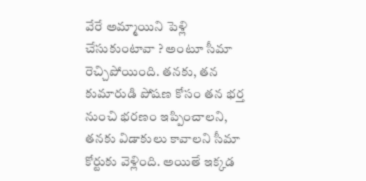వేరే అమ్మాయిని పెళ్లి చేసుకుంటావా ? అంటూ సీమా రెచ్చిపోయింది. తనకు, తన కుమారుడి పోషణ కోసం తన భర్త నుంచి భరణం ఇప్పించాలని, తనకు విడాకులు కావాలని సీమా కోర్టుకు వెళ్లింది. అయితే ఇక్కడ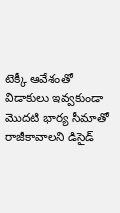టెక్కీ ఆవేశంతో విడాకులు ఇవ్వకుండా మొదటి భార్య సీమాతో రాజీకావాలని డిసైడ్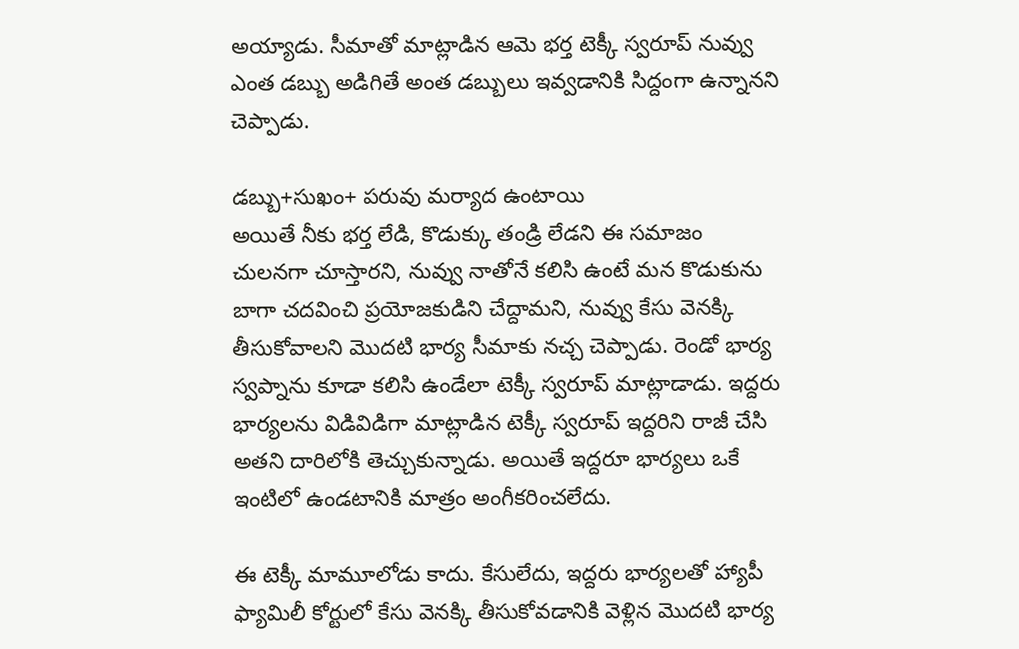అయ్యాడు. సీమాతో మాట్లాడిన ఆమె భర్త టెక్కీ స్వరూప్ నువ్వు ఎంత డబ్బు అడిగితే అంత డబ్బులు ఇవ్వడానికి సిద్దంగా ఉన్నానని చెప్పాడు.

డబ్బు+సుఖం+ పరువు మర్యాద ఉంటాయి
అయితే నీకు భర్త లేడి, కొడుక్కు తండ్రి లేడని ఈ సమాజం చులనగా చూస్తారని, నువ్వు నాతోనే కలిసి ఉంటే మన కొడుకును బాగా చదవించి ప్రయోజకుడిని చేద్దామని, నువ్వు కేసు వెనక్కి తీసుకోవాలని మొదటి భార్య సీమాకు నచ్చ చెప్పాడు. రెండో భార్య స్వప్నాను కూడా కలిసి ఉండేలా టెక్కీ స్వరూప్ మాట్లాడాడు. ఇద్దరు భార్యలను విడివిడిగా మాట్లాడిన టెక్కీ స్వరూప్ ఇద్దరిని రాజీ చేసి అతని దారిలోకి తెచ్చుకున్నాడు. అయితే ఇద్దరూ భార్యలు ఒకే ఇంటిలో ఉండటానికి మాత్రం అంగీకరించలేదు.

ఈ టెక్కీ మామూలోడు కాదు. కేసులేదు, ఇద్దరు భార్యలతో హ్యాపీ
ఫ్యామిలీ కోర్టులో కేసు వెనక్కి తీసుకోవడానికి వెళ్లిన మొదటి భార్య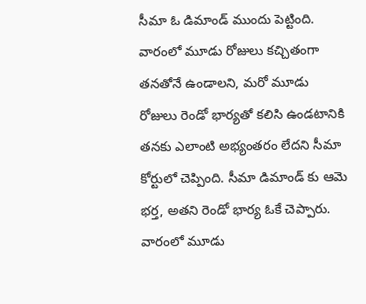సీమా ఓ డిమాండ్ ముందు పెట్టింది. వారంలో మూడు రోజులు కచ్చితంగా తనతోనే ఉండాలని, మరో మూడు రోజులు రెండో భార్యతో కలిసి ఉండటానికి తనకు ఎలాంటి అభ్యంతరం లేదని సీమా కోర్టులో చెప్పింది. సీమా డిమాండ్ కు ఆమె భర్త, అతని రెండో భార్య ఓకే చెప్పారు. వారంలో మూడు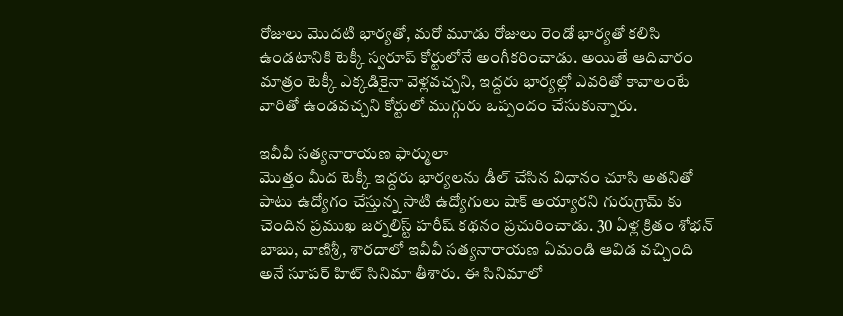రోజులు మొదటి భార్యతో, మరో మూడు రోజులు రెండో భార్యతో కలిసి ఉండటానికి టెక్కీ స్వరూప్ కోర్టులోనే అంగీకరించాడు. అయితే ఆదివారం మాత్రం టెక్కీ ఎక్కడికైనా వెళ్లవచ్చని, ఇద్దరు భార్యల్లో ఎవరితో కావాలంటే వారితో ఉండవచ్చని కోర్టులో ముగ్గురు ఒప్పందం చేసుకున్నారు.

ఇవీవీ సత్యనారాయణ ఫార్ములా
మొత్తం మీద టెక్కీ ఇద్దరు భార్యలను డీల్ చేసిన విధానం చూసి అతనితో పాటు ఉద్యోగం చేస్తున్న సాటి ఉద్యోగులు షాక్ అయ్యారని గురుగ్రామ్ కు చెందిన ప్రముఖ జర్నలిస్ట్ హరీష్ కథనం ప్రచురించాడు. 30 ఏళ్ల క్రితం శోభన్ బాబు, వాణిశ్రీ, శారదాలో ఇవీవీ సత్యనారాయణ ఏమండి ఆవిడ వచ్చింది అనే సూపర్ హిట్ సినిమా తీశారు. ఈ సినిమాలో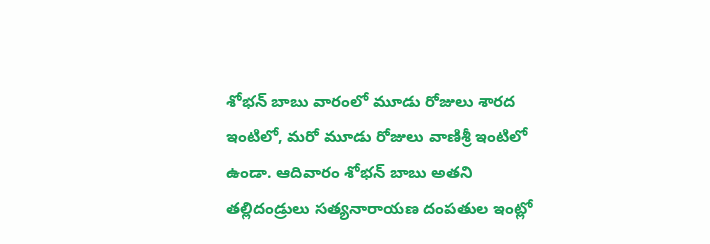శోభన్ బాబు వారంలో మూడు రోజులు శారద ఇంటిలో, మరో మూడు రోజులు వాణిశ్రీ ఇంటిలో ఉండా. ఆదివారం శోభన్ బాబు అతని తల్లిదండ్రులు సత్యనారాయణ దంపతుల ఇంట్లో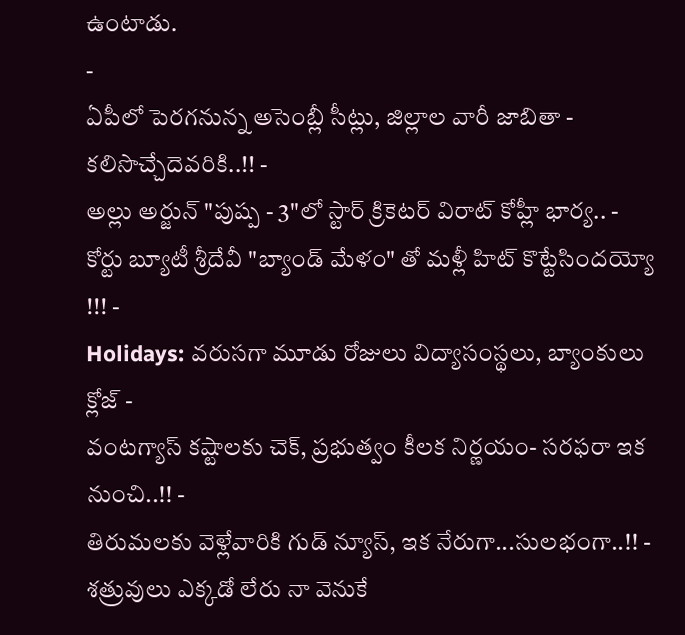ఉంటాడు.
-
ఏపీలో పెరగనున్న అసెంబ్లీ సీట్లు, జిల్లాల వారీ జాబితా - కలిసొచ్చేదెవరికి..!! -
అల్లు అర్జున్ "పుష్ప - 3"లో స్టార్ క్రికెటర్ విరాట్ కోహ్లీ భార్య.. -
కోర్టు బ్యూటీ శ్రీదేవీ "బ్యాండ్ మేళం" తో మళ్లీ హిట్ కొట్టేసిందయ్యో !!! -
Holidays: వరుసగా మూడు రోజులు విద్యాసంస్థలు, బ్యాంకులు క్లోజ్ -
వంటగ్యాస్ కష్టాలకు చెక్, ప్రభుత్వం కీలక నిర్ణయం- సరఫరా ఇక నుంచి..!! -
తిరుమలకు వెళ్లేవారికి గుడ్ న్యూస్, ఇక నేరుగా...సులభంగా..!! -
శత్రువులు ఎక్కడో లేరు నా వెనుకే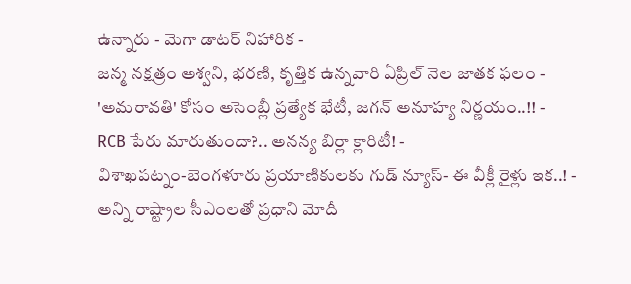ఉన్నారు - మెగా డాటర్ నిహారిక -
జన్మ నక్షత్రం అశ్వని, భరణి, కృత్తిక ఉన్నవారి ఏప్రిల్ నెల జాతక ఫలం -
'అమరావతి' కోసం అసెంబ్లీ ప్రత్యేక భేటీ, జగన్ అనూహ్య నిర్ణయం..!! -
RCB పేరు మారుతుందా?.. అనన్య బిర్లా క్లారిటీ! -
విశాఖపట్నం-బెంగళూరు ప్రయాణికులకు గుడ్ న్యూస్- ఈ వీక్లీ రైళ్లు ఇక..! -
అన్ని రాష్ట్రాల సీఎంలతో ప్రధాని మోదీ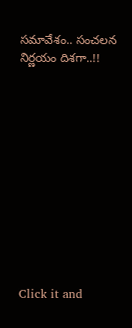సమావేశం.. సంచలన నిర్ణయం దిశగా..!!












Click it and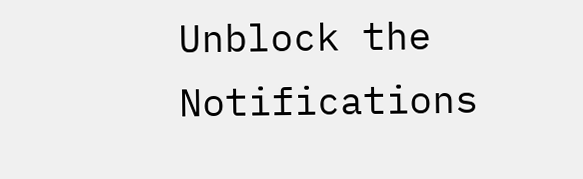Unblock the Notifications